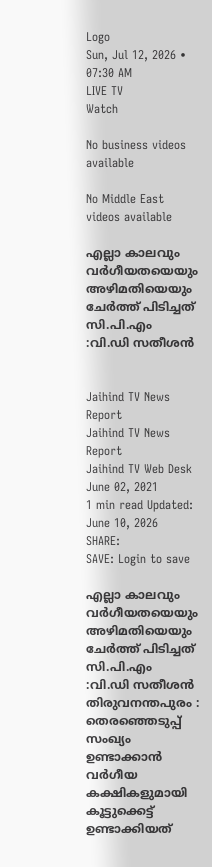Logo
Sun, Jul 12, 2026 • 07:30 AM
LIVE TV
Watch

No business videos available

No Middle East videos available

എല്ലാ കാലവും വർഗീയതയെയും അഴിമതിയെയും ചേർത്ത് പിടിച്ചത് സി.പി.എം :വി.ഡി സതീശൻ


Jaihind TV News Report
Jaihind TV News Report
Jaihind TV Web Desk
June 02, 2021
1 min read Updated: June 10, 2026
SHARE:
SAVE: Login to save

എല്ലാ കാലവും വർഗീയതയെയും അഴിമതിയെയും ചേർത്ത് പിടിച്ചത് സി.പി.എം :വി.ഡി സതീശൻ
തിരുവനന്തപുരം : തെരഞ്ഞെടുപ്പ് സംഖ്യം ഉണ്ടാക്കാൻ വർഗീയ കക്ഷികളുമായി കൂട്ടുക്കെട്ട് ഉണ്ടാക്കിയത്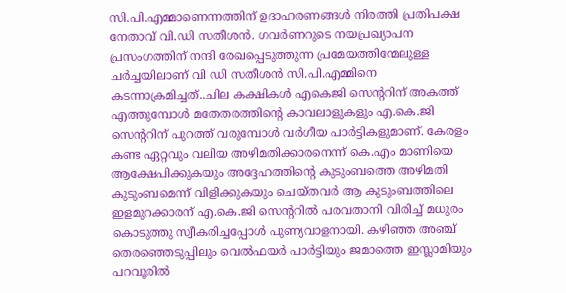സി.പി.എമ്മാണെന്നത്തിന് ഉദാഹരണങ്ങൾ നിരത്തി പ്രതിപക്ഷ നേതാവ് വി.ഡി സതീശൻ. ഗവർണറുടെ നയപ്രഖ്യാപന പ്രസംഗത്തിന് നന്ദി രേഖപ്പെടുത്തുന്ന പ്രമേയത്തിന്മേലുള്ള ചർച്ചയിലാണ് വി ഡി സതീശൻ സി.പി.എമ്മിനെ കടന്നാക്രമിച്ചത്..ചില കക്ഷികൾ എകെജി സെന്‍ററിന് അകത്ത് എത്തുമ്പോൾ മതേതരത്തിന്‍റെ കാവലാളുകളും എ.കെ.ജി സെന്‍ററിന് പുറത്ത് വരുമ്പോൾ വർഗീയ പാർട്ടികളുമാണ്. കേരളം കണ്ട ഏറ്റവും വലിയ അഴിമതിക്കാരനെന്ന് കെ.എം മാണിയെ ആക്ഷേപിക്കുകയും അദ്ദേഹത്തിന്‍റെ കുടുംബത്തെ അഴിമതി കുടുംബമെന്ന് വിളിക്കുകയും ചെയ്തവർ ആ കുടുംബത്തിലെ ഇളമുറക്കാരന് എ.കെ.ജി സെന്‍ററിൽ പരവതാനി വിരിച്ച് മധുരം കൊടുത്തു സ്വീകരിച്ചപ്പോൾ പുണ്യവാളനായി. കഴിഞ്ഞ അഞ്ച് തെരഞ്ഞെടുപ്പിലും വെൽഫയർ പാർട്ടിയും ജമാത്തെ ഇസ്ലാമിയും പറവൂരിൽ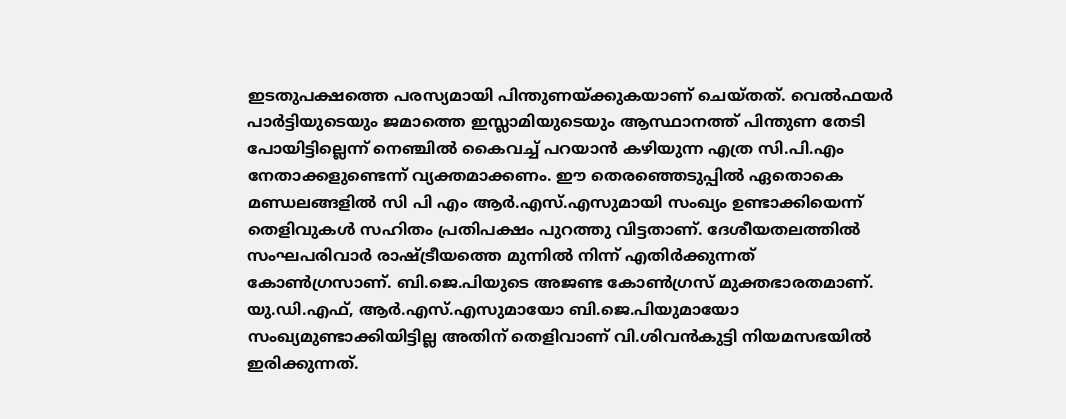ഇടതുപക്ഷത്തെ പരസ്യമായി പിന്തുണയ്ക്കുകയാണ് ചെയ്തത്. വെൽഫയർ പാർട്ടിയുടെയും ജമാത്തെ ഇസ്ലാമിയുടെയും ആസ്ഥാനത്ത് പിന്തുണ തേടി പോയിട്ടില്ലെന്ന് നെഞ്ചിൽ കൈവച്ച് പറയാൻ കഴിയുന്ന എത്ര സി.പി.എം നേതാക്കളുണ്ടെന്ന് വ്യക്തമാക്കണം. ഈ തെരഞ്ഞെടുപ്പിൽ ഏതൊകെ മണ്ഡലങ്ങളിൽ സി പി എം ആർ.എസ്.എസുമായി സംഖ്യം ഉണ്ടാക്കിയെന്ന് തെളിവുകൾ സഹിതം പ്രതിപക്ഷം പുറത്തു വിട്ടതാണ്. ദേശീയതലത്തിൽ സംഘപരിവാർ രാഷ്ട്രീയത്തെ മുന്നിൽ നിന്ന് എതിർക്കുന്നത് കോൺഗ്രസാണ്. ബി.ജെ.പിയുടെ അജണ്ട കോൺഗ്രസ് മുക്തഭാരതമാണ്. യു.ഡി.എഫ്, ആർ.എസ്.എസുമായോ ബി.ജെ.പിയുമായോ സംഖ്യമുണ്ടാക്കിയിട്ടില്ല അതിന് തെളിവാണ് വി.ശിവൻകുട്ടി നിയമസഭയിൽ ഇരിക്കുന്നത്.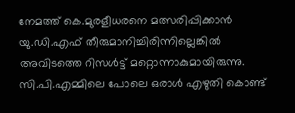നേമത്ത് കെ.മുരളീധരനെ മത്സരിപ്പിക്കാൻ യു.ഡി.എഫ് തീരുമാനിച്ചിരിന്നില്ലെങ്കിൽ അവിടത്തെ റിസൾട്ട് മറ്റൊന്നാകുമായിരുന്നു. സി.പി.എമ്മിലെ പോലെ ഒരാൾ എഴുതി കൊണ്ട്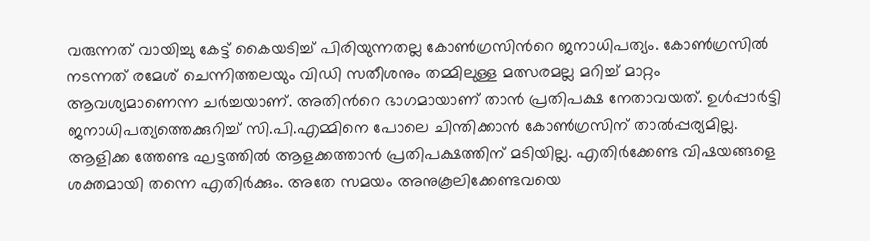വരുന്നത് വായിച്ചു കേട്ട് കൈയടിച്ച് പിരിയുന്നതല്ല കോൺഗ്രസിന്‍റെ ജനാധിപത്യം. കോൺഗ്രസിൽ നടന്നത് രമേശ് ചെന്നിത്തലയും വിഡി സതീശനും തമ്മിലുള്ള മത്സരമല്ല മറിച്ച് മാറ്റം ആവശ്യമാണെന്ന ചർച്ചയാണ്. അതിന്‍റെ ഭാഗമായാണ് താൻ പ്രതിപക്ഷ നേതാവയത്. ഉൾപ്പാർട്ടി ജനാധിപത്യത്തെക്കുറിച്ച് സി.പി.എമ്മിനെ പോലെ ചിന്തിക്കാൻ കോൺഗ്രസിന് താൽപ്പര്യമില്ല. ആളിക്ക ത്തേണ്ട ഘട്ടത്തിൽ ആളക്കത്താൻ പ്രതിപക്ഷത്തിന് മടിയില്ല. എതിർക്കേണ്ട വിഷയങ്ങളെ ശക്തമായി തന്നെ എതിർക്കും. അതേ സമയം അനുകൂലിക്കേണ്ടവയെ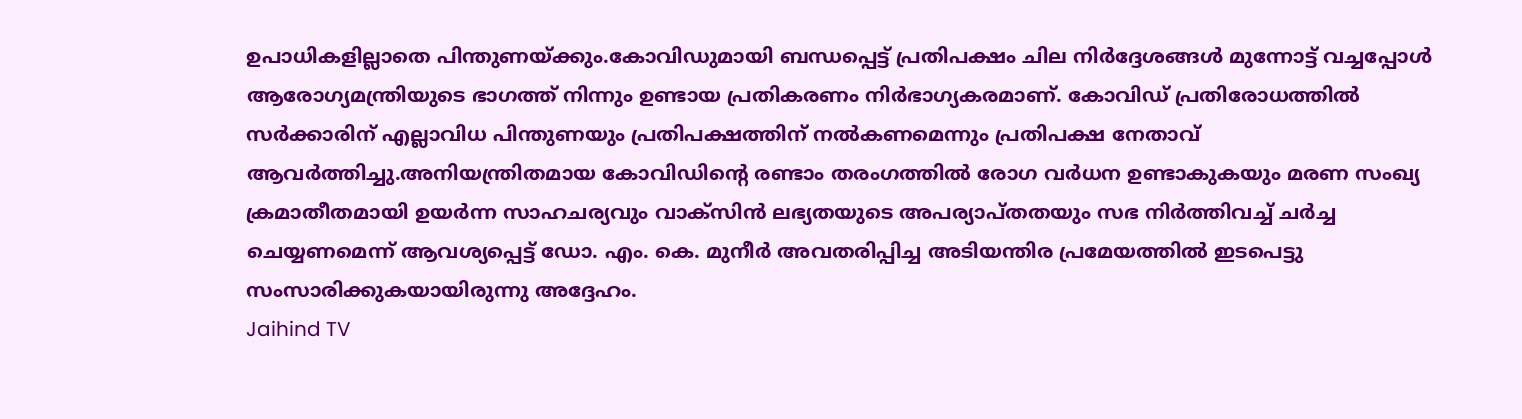ഉപാധികളില്ലാതെ പിന്തുണയ്ക്കും.കോവിഡുമായി ബന്ധപ്പെട്ട് പ്രതിപക്ഷം ചില നിർദ്ദേശങ്ങൾ മുന്നോട്ട് വച്ചപ്പോൾ ആരോഗ്യമന്ത്രിയുടെ ഭാഗത്ത് നിന്നും ഉണ്ടായ പ്രതികരണം നിർഭാഗ്യകരമാണ്. കോവിഡ് പ്രതിരോധത്തിൽ സർക്കാരിന് എല്ലാവിധ പിന്തുണയും പ്രതിപക്ഷത്തിന് നൽകണമെന്നും പ്രതിപക്ഷ നേതാവ് ആവർത്തിച്ചു.അനിയന്ത്രിതമായ കോവിഡിന്‍റെ രണ്ടാം തരംഗത്തിൽ രോഗ വർധന ഉണ്ടാകുകയും മരണ സംഖ്യ ക്രമാതീതമായി ഉയർന്ന സാഹചര്യവും വാക്സിൻ ലഭ്യതയുടെ അപര്യാപ്തതയും സഭ നിർത്തിവച്ച് ചർച്ച ചെയ്യണമെന്ന് ആവശ്യപ്പെട്ട് ഡോ. എം. കെ. മുനീർ അവതരിപ്പിച്ച അടിയന്തിര പ്രമേയത്തിൽ ഇടപെട്ടു സംസാരിക്കുകയായിരുന്നു അദ്ദേഹം.
Jaihind TV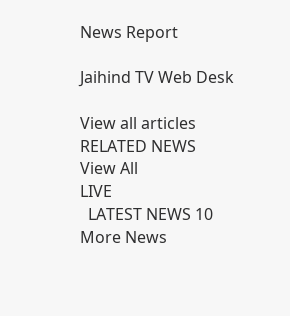News Report

Jaihind TV Web Desk

View all articles
RELATED NEWS
View All
LIVE
  LATEST NEWS 10
More News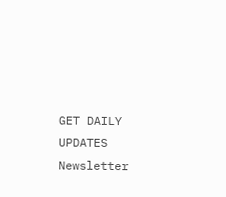GET DAILY UPDATES
Newsletter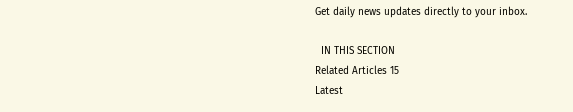Get daily news updates directly to your inbox.

  IN THIS SECTION
Related Articles 15
Latest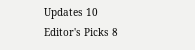Updates 10
Editor's Picks 8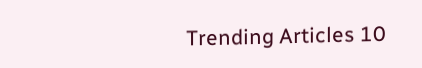Trending Articles 10